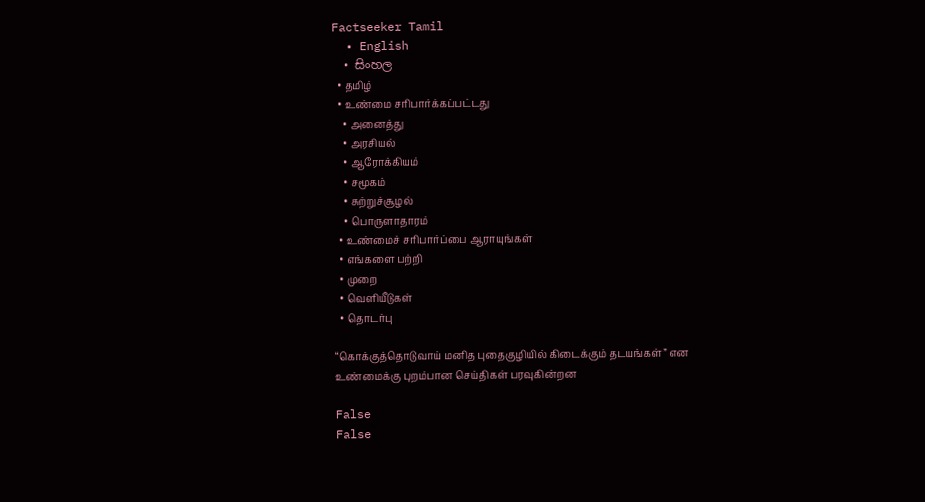Factseeker Tamil
  • English
  • සිංහල
  • தமிழ்
  • உண்மை சரிபார்க்கப்பட்டது
    • அனைத்து
    • அரசியல்
    • ஆரோக்கியம்
    • சமூகம்
    • சுற்றுச்சூழல்
    • பொருளாதாரம்
  • உண்மைச் சரிபார்ப்பை ஆராயுங்கள்
  • எங்களை பற்றி
  • முறை
  • வெளியீடுகள்
  • தொடர்பு

“கொக்குத்தொடுவாய் மனித புதைகுழியில் கிடைக்கும் தடயங்கள்” என உண்மைக்கு புறம்பான செய்திகள் பரவுகின்றன

False
False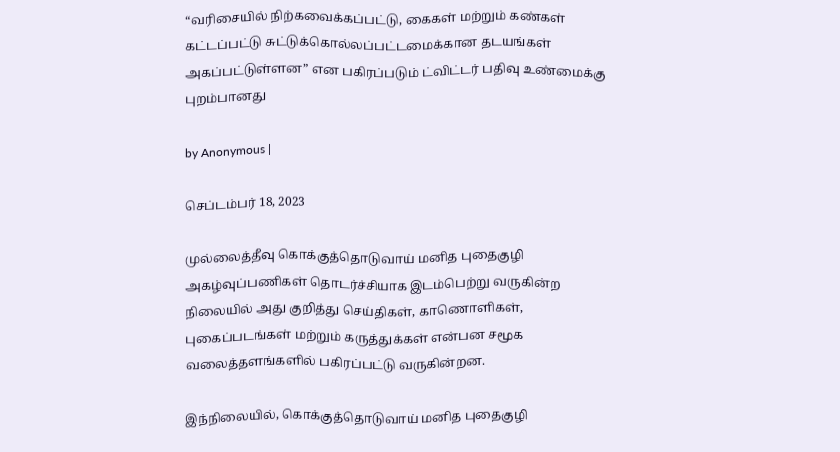“வரிசையில் நிற்கவைக்கப்பட்டு, கைகள் மற்றும் கண்கள் கட்டப்பட்டு சுட்டுக்கொல்லப்பட்டமைக்கான தடயங்கள் அகப்பட்டுள்ளன” என பகிரப்படும் ட்விட்டர் பதிவு உண்மைக்கு புறம்பானது

by Anonymous |

செப்டம்பர் 18, 2023

முல்லைத்தீவு கொக்குத்தொடுவாய் மனித புதைகுழி அகழ்வுப்பணிகள் தொடர்ச்சியாக இடம்பெற்று வருகின்ற நிலையில் அது குறித்து செய்திகள், காணொளிகள், புகைப்படங்கள் மற்றும் கருத்துக்கள் என்பன சமூக வலைத்தளங்களில் பகிரப்பட்டு வருகின்றன.

இந்நிலையில், கொக்குத்தொடுவாய் மனித புதைகுழி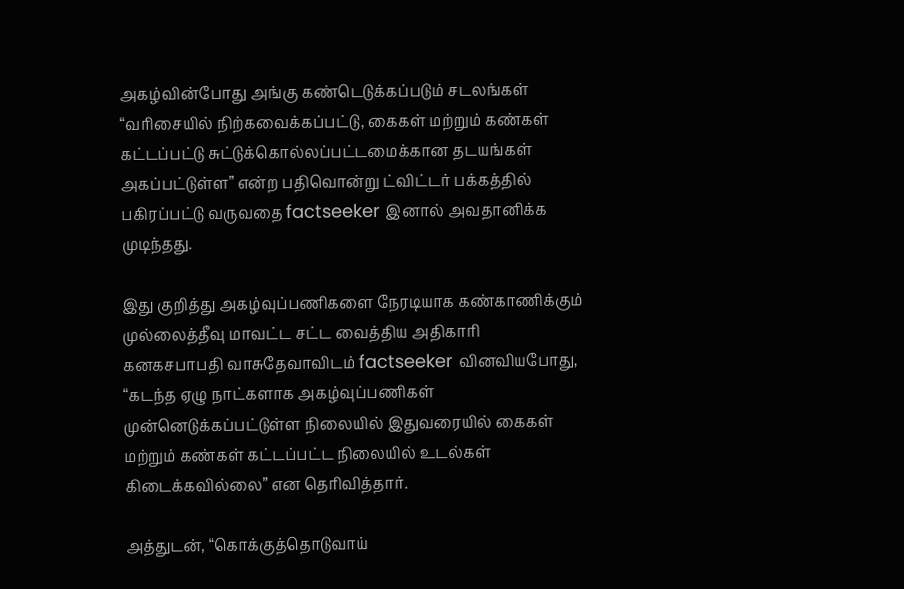அகழ்வின்போது அங்கு கண்டெடுக்கப்படும் சடலங்கள் “வரிசையில் நிற்கவைக்கப்பட்டு, கைகள் மற்றும் கண்கள் கட்டப்பட்டு சுட்டுக்கொல்லப்பட்டமைக்கான தடயங்கள் அகப்பட்டுள்ள” என்ற பதிவொன்று ட்விட்டர் பக்கத்தில் பகிரப்பட்டு வருவதை factseeker இனால் அவதானிக்க முடிந்தது.

இது குறித்து அகழ்வுப்பணிகளை நேரடியாக கண்காணிக்கும் முல்லைத்தீவு மாவட்ட சட்ட வைத்திய அதிகாரி கனகசபாபதி வாசுதேவாவிடம் factseeker வினவியபோது, “கடந்த ஏழு நாட்களாக அகழ்வுப்பணிகள் முன்னெடுக்கப்பட்டுள்ள நிலையில் இதுவரையில் கைகள் மற்றும் கண்கள் கட்டப்பட்ட நிலையில் உடல்கள் கிடைக்கவில்லை” என தெரிவித்தார்.

அத்துடன், “கொக்குத்தொடுவாய்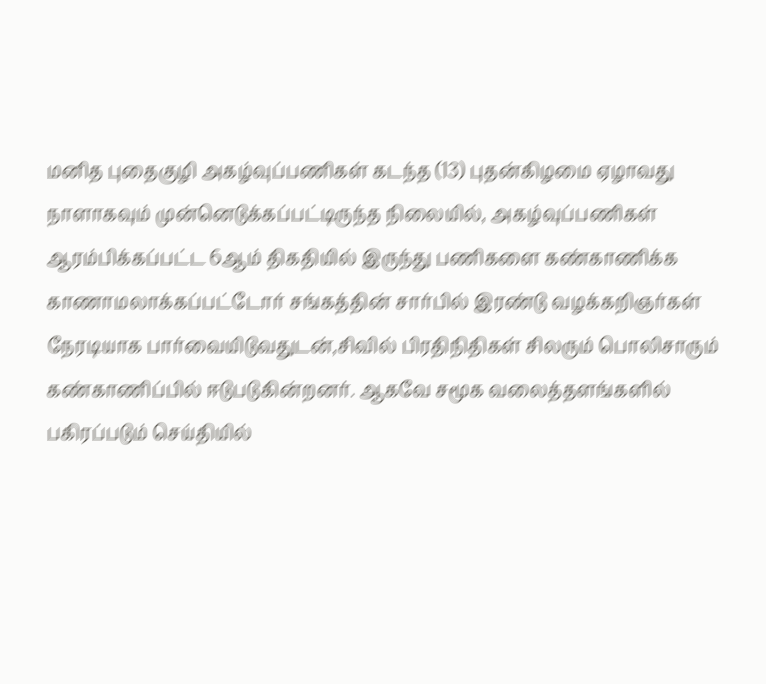மனித புதைகுழி அகழ்வுப்பணிகள் கடந்த (13) புதன்கிழமை ஏழாவது நாளாகவும் முன்னெடுக்கப்பட்டிருந்த நிலையில், அகழ்வுப்பணிகள் ஆரம்பிக்கப்பட்ட 6ஆம் திகதியில் இருந்து பணிகளை கண்காணிக்க காணாமலாக்கப்பட்டோர் சங்கத்தின் சார்பில் இரண்டு வழக்கறிஞர்கள் நேரடியாக பார்வையிடுவதுடன்,சிவில் பிரதிநிதிகள் சிலரும் பொலிசாரும் கண்காணிப்பில் ஈடுபடுகின்றனர். ஆகவே சமூக வலைத்தளங்களில் பகிரப்படும் செய்தியில்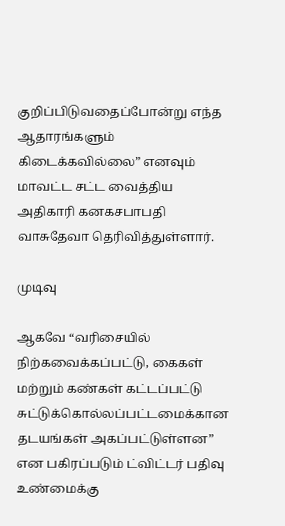குறிப்பிடுவதைப்போன்று எந்த ஆதாரங்களும் கிடைக்கவில்லை” எனவும் மாவட்ட சட்ட வைத்திய அதிகாரி கனகசபாபதி வாசுதேவா தெரிவித்துள்ளார்.

முடிவு

ஆகவே “வரிசையில் நிற்கவைக்கப்பட்டு, கைகள் மற்றும் கண்கள் கட்டப்பட்டு சுட்டுக்கொல்லப்பட்டமைக்கான தடயங்கள் அகப்பட்டுள்ளன” என பகிரப்படும் ட்விட்டர் பதிவு உண்மைக்கு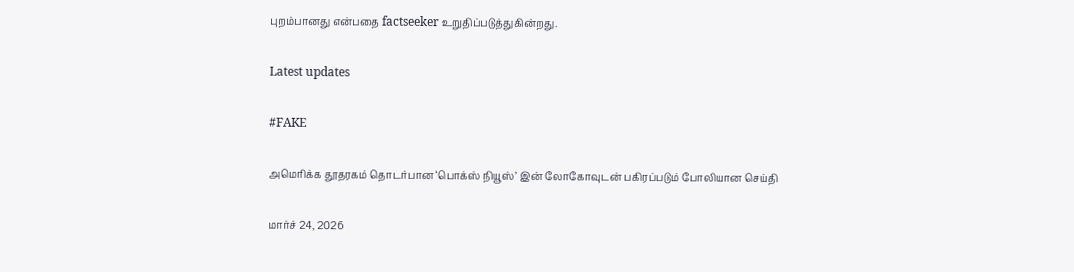புறம்பானது என்பதை factseeker உறுதிப்படுத்துகின்றது.

Latest updates

#FAKE

அமெரிக்க தூதரகம் தொடர்பான ‘பொக்ஸ் நியூஸ்’ இன் லோகோவுடன் பகிரப்படும் போலியான செய்தி

மார்ச் 24, 2026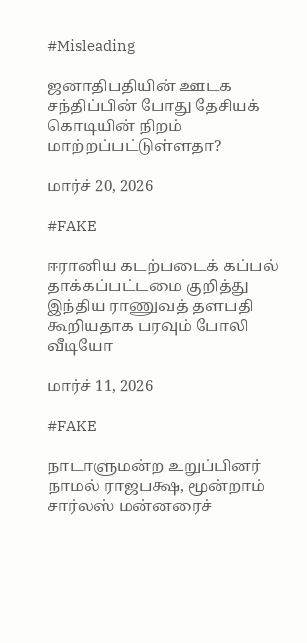#Misleading

ஜனாதிபதியின் ஊடக சந்திப்பின் போது தேசியக் கொடியின் நிறம் மாற்றப்பட்டுள்ளதா?

மார்ச் 20, 2026

#FAKE

ஈரானிய கடற்படைக் கப்பல் தாக்கப்பட்டமை குறித்து இந்திய ராணுவத் தளபதி கூறியதாக பரவும் போலி வீடியோ

மார்ச் 11, 2026

#FAKE

நாடாளுமன்ற உறுப்பினர் நாமல் ராஜபக்ஷ, மூன்றாம் சார்லஸ் மன்னரைச்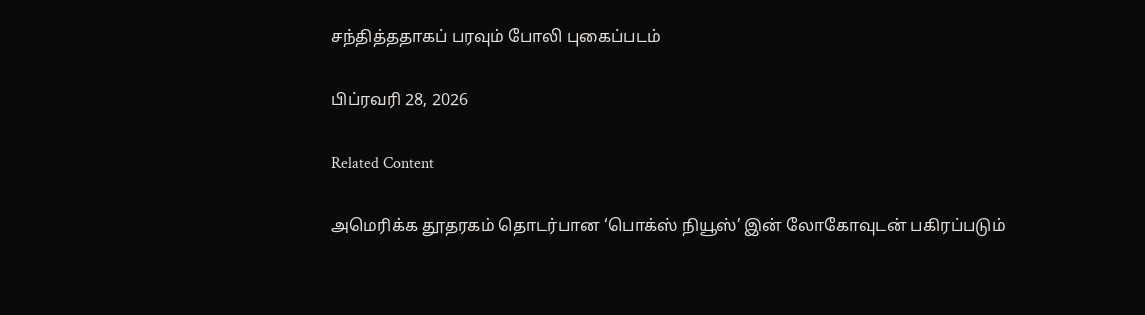சந்தித்ததாகப் பரவும் போலி புகைப்படம்

பிப்ரவரி 28, 2026

Related Content

அமெரிக்க தூதரகம் தொடர்பான ‘பொக்ஸ் நியூஸ்’ இன் லோகோவுடன் பகிரப்படும்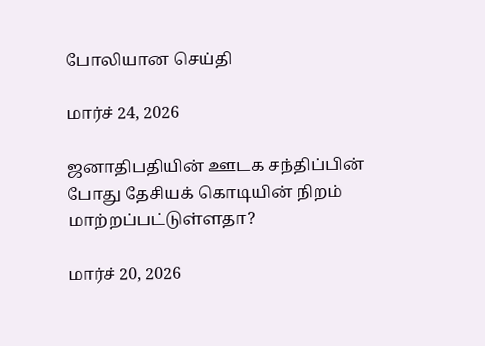போலியான செய்தி

மார்ச் 24, 2026

ஜனாதிபதியின் ஊடக சந்திப்பின் போது தேசியக் கொடியின் நிறம் மாற்றப்பட்டுள்ளதா?

மார்ச் 20, 2026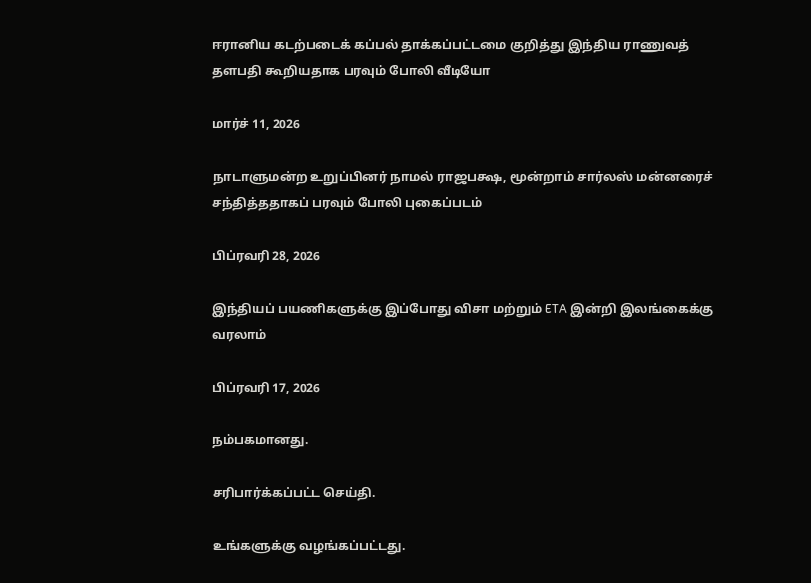ஈரானிய கடற்படைக் கப்பல் தாக்கப்பட்டமை குறித்து இந்திய ராணுவத் தளபதி கூறியதாக பரவும் போலி வீடியோ

மார்ச் 11, 2026

நாடாளுமன்ற உறுப்பினர் நாமல் ராஜபக்ஷ, மூன்றாம் சார்லஸ் மன்னரைச் சந்தித்ததாகப் பரவும் போலி புகைப்படம்

பிப்ரவரி 28, 2026

இந்தியப் பயணிகளுக்கு இப்போது விசா மற்றும் ETA இன்றி இலங்கைக்கு வரலாம்

பிப்ரவரி 17, 2026

நம்பகமானது.

சரிபார்க்கப்பட்ட செய்தி.

உங்களுக்கு வழங்கப்பட்டது.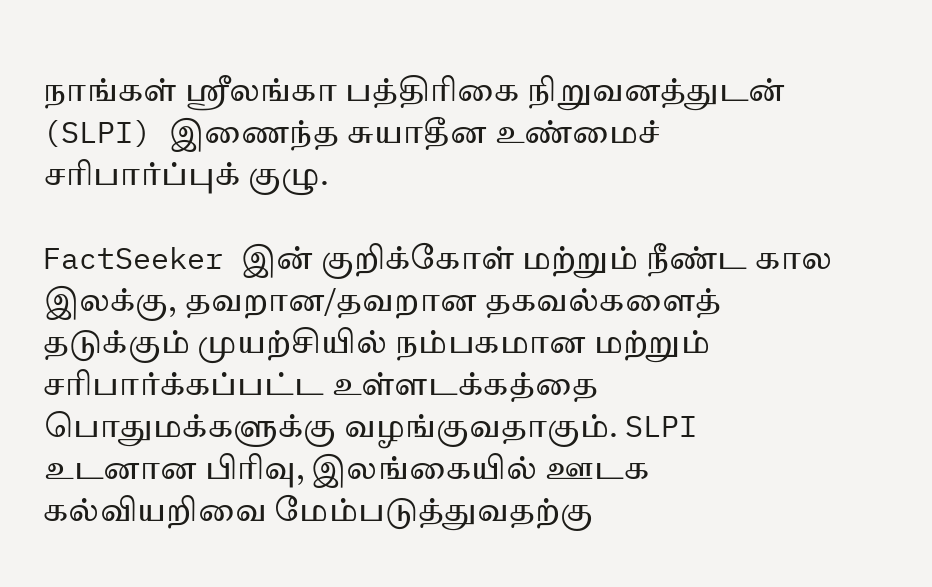நாங்கள் ஸ்ரீலங்கா பத்திரிகை நிறுவனத்துடன் (SLPI) இணைந்த சுயாதீன உண்மைச் சரிபார்ப்புக் குழு.

FactSeeker இன் குறிக்கோள் மற்றும் நீண்ட கால இலக்கு, தவறான/தவறான தகவல்களைத் தடுக்கும் முயற்சியில் நம்பகமான மற்றும் சரிபார்க்கப்பட்ட உள்ளடக்கத்தை பொதுமக்களுக்கு வழங்குவதாகும். SLPI உடனான பிரிவு, இலங்கையில் ஊடக கல்வியறிவை மேம்படுத்துவதற்கு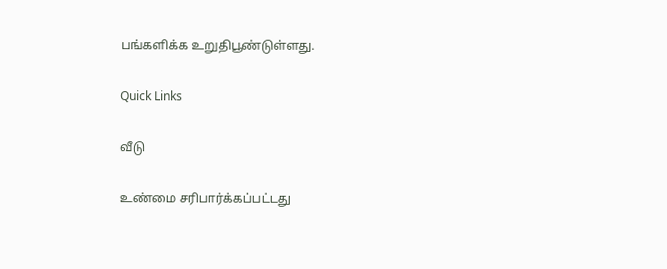பங்களிக்க உறுதிபூண்டுள்ளது.

Quick Links

வீடு

உண்மை சரிபார்க்கப்பட்டது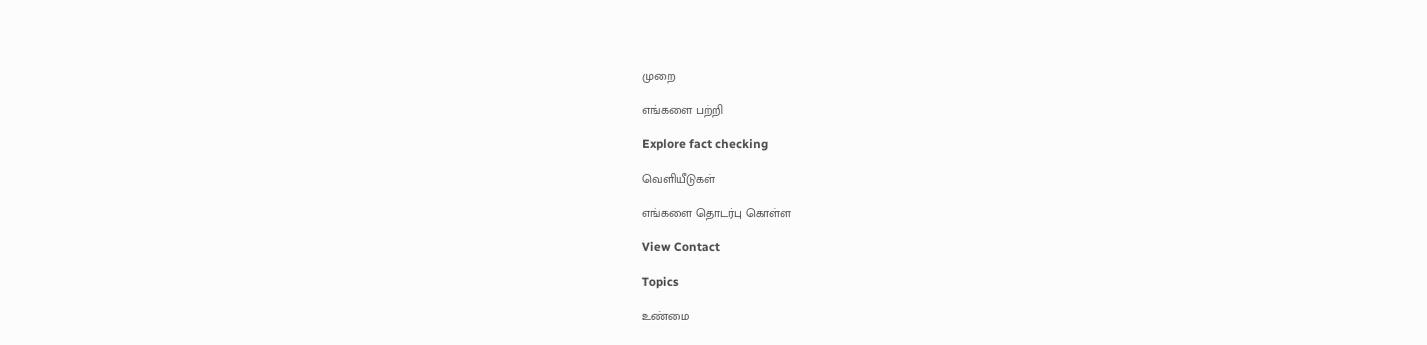முறை

எங்களை பற்றி

Explore fact checking

வெளியீடுகள்

எங்களை தொடர்பு கொள்ள

View Contact

Topics

உண்மை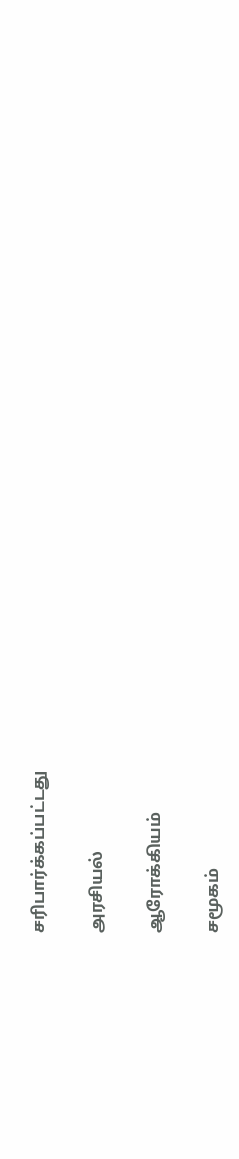சரிபார்க்கப்பட்டது

அரசியல்

ஆரோக்கியம்

சமூகம்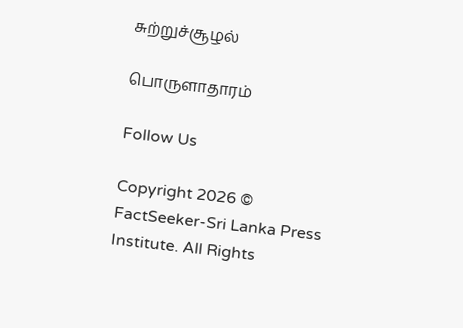சுற்றுச்சூழல்

பொருளாதாரம்

Follow Us

Copyright 2026 © FactSeeker-Sri Lanka Press Institute. All Rights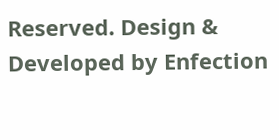Reserved. Design & Developed by Enfection